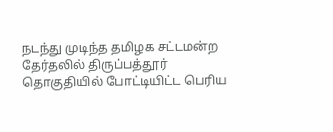நடந்து முடிந்த தமிழக சட்டமன்ற தேர்தலில் திருப்பத்தூர் தொகுதியில் போட்டியிட்ட பெரிய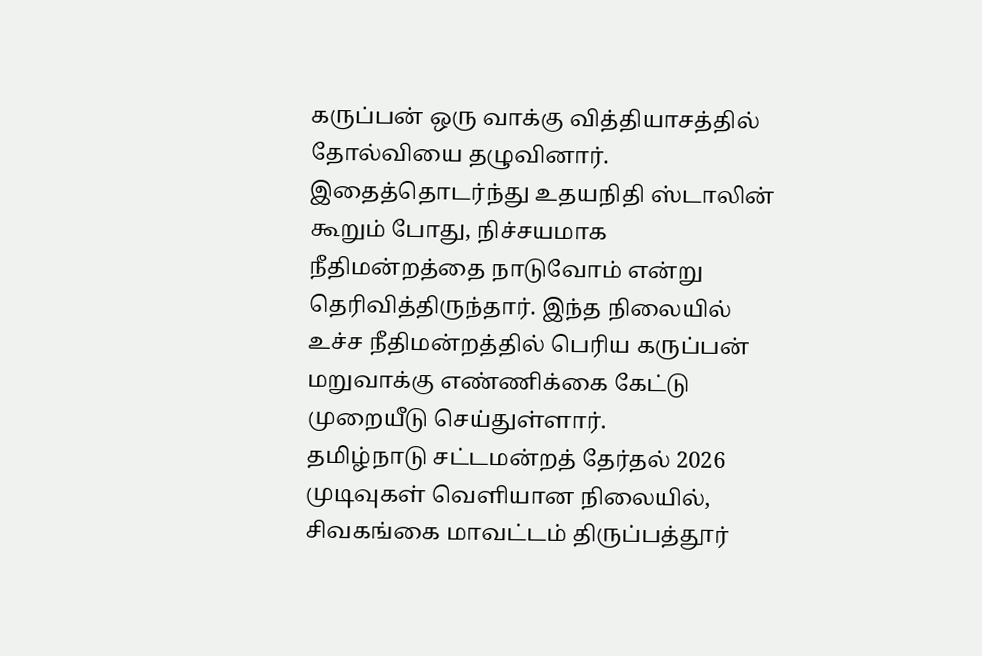கருப்பன் ஒரு வாக்கு வித்தியாசத்தில் தோல்வியை தழுவினார். இதைத்தொடர்ந்து உதயநிதி ஸ்டாலின் கூறும் போது, நிச்சயமாக நீதிமன்றத்தை நாடுவோம் என்று தெரிவித்திருந்தார். இந்த நிலையில் உச்ச நீதிமன்றத்தில் பெரிய கருப்பன் மறுவாக்கு எண்ணிக்கை கேட்டு முறையீடு செய்துள்ளார்.
தமிழ்நாடு சட்டமன்றத் தேர்தல் 2026 முடிவுகள் வெளியான நிலையில், சிவகங்கை மாவட்டம் திருப்பத்தூர்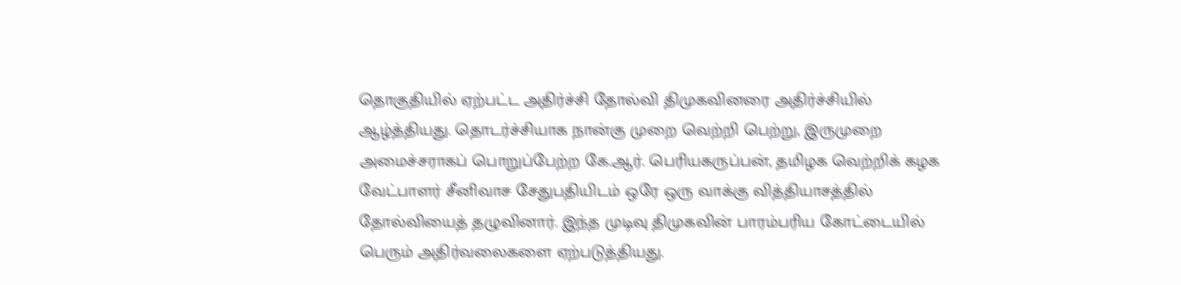தொகுதியில் ஏற்பட்ட அதிர்ச்சி தோல்வி திமுகவினரை அதிர்ச்சியில் ஆழ்த்தியது. தொடர்ச்சியாக நான்கு முறை வெற்றி பெற்று, இருமுறை அமைச்சராகப் பொறுப்பேற்ற கே.ஆர். பெரியகருப்பன், தமிழக வெற்றிக் கழக வேட்பாளர் சீனிவாச சேதுபதியிடம் ஒரே ஒரு வாக்கு வித்தியாசத்தில் தோல்வியைத் தழுவினார். இந்த முடிவு திமுகவின் பாரம்பரிய கோட்டையில் பெரும் அதிர்வலைகளை ஏற்படுத்தியது.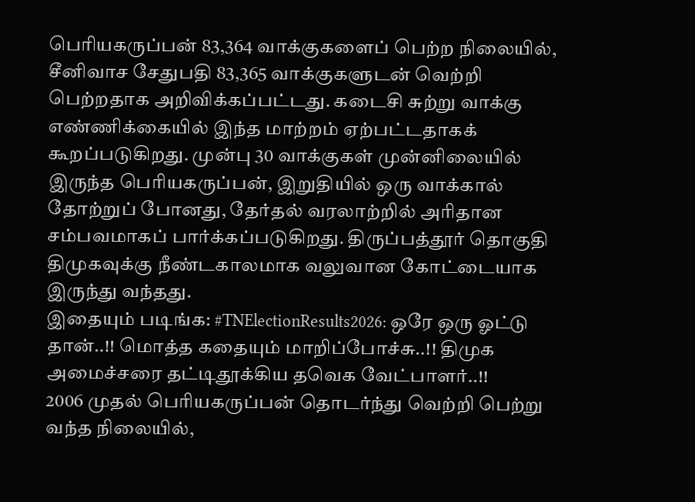பெரியகருப்பன் 83,364 வாக்குகளைப் பெற்ற நிலையில், சீனிவாச சேதுபதி 83,365 வாக்குகளுடன் வெற்றி பெற்றதாக அறிவிக்கப்பட்டது. கடைசி சுற்று வாக்கு எண்ணிக்கையில் இந்த மாற்றம் ஏற்பட்டதாகக் கூறப்படுகிறது. முன்பு 30 வாக்குகள் முன்னிலையில் இருந்த பெரியகருப்பன், இறுதியில் ஒரு வாக்கால் தோற்றுப் போனது, தேர்தல் வரலாற்றில் அரிதான சம்பவமாகப் பார்க்கப்படுகிறது. திருப்பத்தூர் தொகுதி திமுகவுக்கு நீண்டகாலமாக வலுவான கோட்டையாக இருந்து வந்தது.
இதையும் படிங்க: #TNElectionResults2026: ஒரே ஒரு ஓட்டு தான்..!! மொத்த கதையும் மாறிப்போச்சு..!! திமுக அமைச்சரை தட்டிதூக்கிய தவெக வேட்பாளர்..!!
2006 முதல் பெரியகருப்பன் தொடர்ந்து வெற்றி பெற்று வந்த நிலையில்,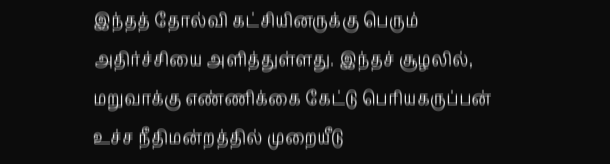இந்தத் தோல்வி கட்சியினருக்கு பெரும் அதிர்ச்சியை அளித்துள்ளது. இந்தச் சூழலில், மறுவாக்கு எண்ணிக்கை கேட்டு பெரியகருப்பன் உச்ச நீதிமன்றத்தில் முறையீடு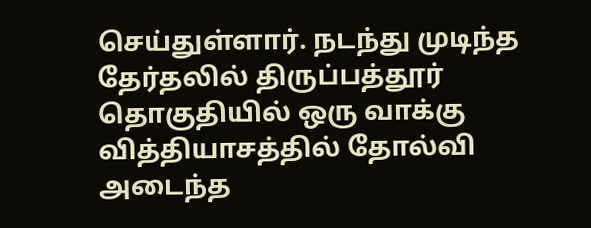செய்துள்ளார். நடந்து முடிந்த தேர்தலில் திருப்பத்தூர் தொகுதியில் ஒரு வாக்கு வித்தியாசத்தில் தோல்வி அடைந்த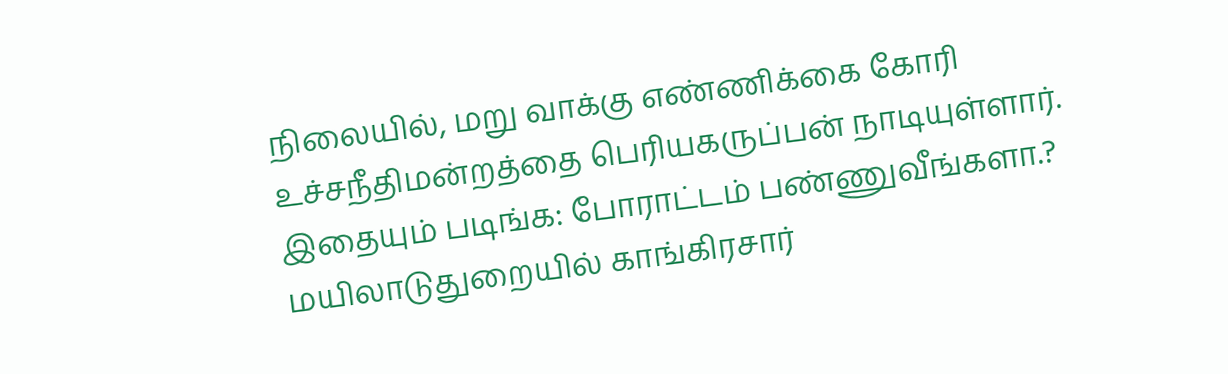நிலையில், மறு வாக்கு எண்ணிக்கை கோரி உச்சநீதிமன்றத்தை பெரியகருப்பன் நாடியுள்ளார்.
இதையும் படிங்க: போராட்டம் பண்ணுவீங்களா.? மயிலாடுதுறையில் காங்கிரசார்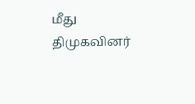மீது திமுகவினர்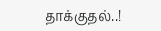தாக்குதல்..!